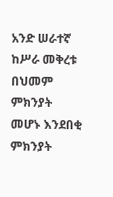አንድ ሠራተኛ ከሥራ መቅረቱ በህመም ምክንያት መሆኑ እንደበቂ ምክንያት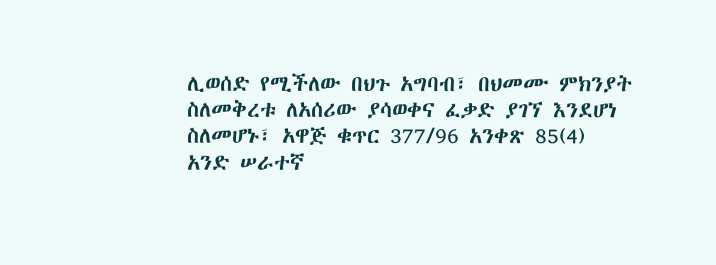ሊወሰድ የሚችለው በህጉ አግባብ፣ በህመሙ ምክንያት ስለመቅረቱ ለአሰሪው ያሳወቀና ፈቃድ ያገኘ እንደሆነ ስለመሆኑ፣ አዋጅ ቁጥር 377/96 አንቀጽ 85(4)
አንድ ሠራተኛ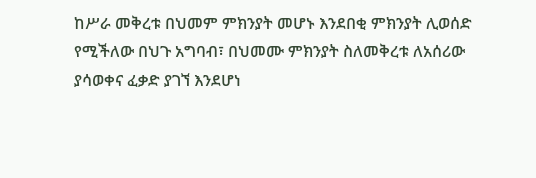ከሥራ መቅረቱ በህመም ምክንያት መሆኑ እንደበቂ ምክንያት ሊወሰድ የሚችለው በህጉ አግባብ፣ በህመሙ ምክንያት ስለመቅረቱ ለአሰሪው ያሳወቀና ፈቃድ ያገኘ እንደሆነ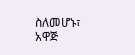ስለመሆኑ፣ አዋጅ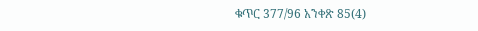ቁጥር 377/96 አንቀጽ 85(4)